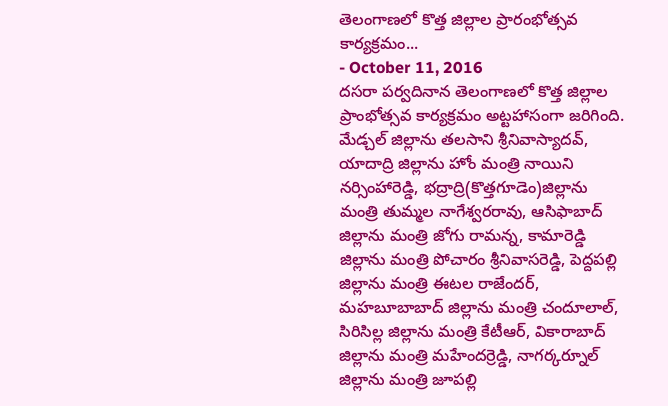తెలంగాణలో కొత్త జిల్లాల ప్రారంభోత్సవ కార్యక్రమం...
- October 11, 2016
దసరా పర్వదినాన తెలంగాణలో కొత్త జిల్లాల ప్రాంభోత్సవ కార్యక్రమం అట్టహాసంగా జరిగింది. మేడ్చల్ జిల్లాను తలసాని శ్రీనివాస్యాదవ్, యాదాద్రి జిల్లాను హోం మంత్రి నాయిని నర్సింహారెడ్డి, భద్రాద్రి(కొత్తగూడెం)జిల్లాను మంత్రి తుమ్మల నాగేశ్వరరావు, ఆసిఫాబాద్ జిల్లాను మంత్రి జోగు రామన్న, కామారెడ్డి జిల్లాను మంత్రి పోచారం శ్రీనివాసరెడ్డి, పెద్దపల్లి జిల్లాను మంత్రి ఈటల రాజేందర్, మహబూబాబాద్ జిల్లాను మంత్రి చందూలాల్, సిరిసిల్ల జిల్లాను మంత్రి కేటీఆర్, వికారాబాద్ జిల్లాను మంత్రి మహేందర్రెడ్డి, నాగర్కర్నూల్ జిల్లాను మంత్రి జూపల్లి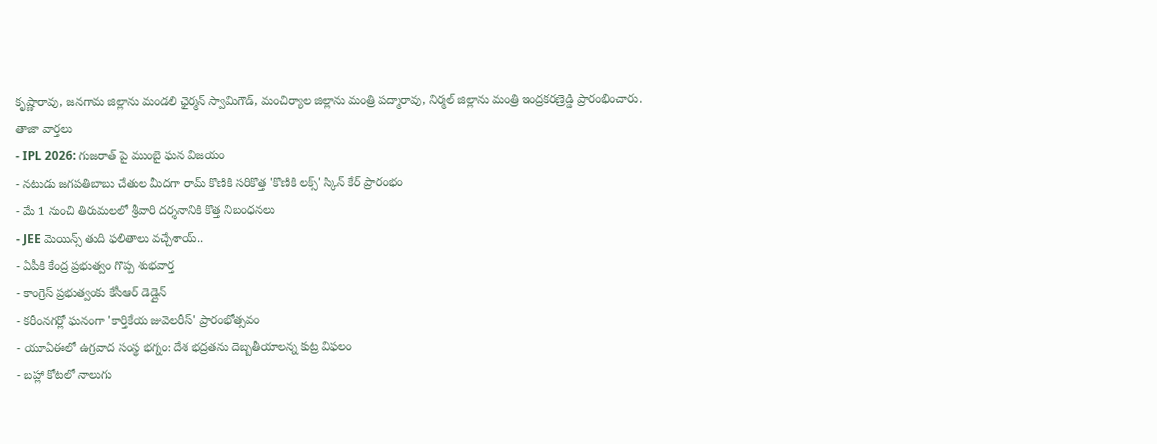కృష్ణారావు, జనగామ జిల్లాను మండలి ఛైర్మన్ స్వామిగౌడ్, మంచిర్యాల జిల్లాను మంత్రి పద్మారావు, నిర్మల్ జిల్లాను మంత్రి ఇంద్రకరణ్రెడ్డి ప్రారంభించారు.
తాజా వార్తలు
- IPL 2026: గుజరాత్ పై ముంబై ఘన విజయం
- నటుడు జగపతిబాబు చేతుల మీదగా రామ్ కొణికి సరికొత్త 'కొణికి లక్స్' స్కిన్ కేర్ ప్రారంభం
- మే 1 నుంచి తిరుమలలో శ్రీవారి దర్శనానికి కొత్త నిబంధనలు
- JEE మెయిన్స్ తుది ఫలితాలు వచ్చేశాయ్..
- ఏపీకి కేంద్ర ప్రభుత్వం గొప్ప శుభవార్త
- కాంగ్రెస్ ప్రభుత్వంకు కేసీఆర్ డెడ్లైన్
- కరీంనగర్లో ఘనంగా 'కార్తికేయ జువెలరీస్' ప్రారంభోత్సవం
- యూఏఈలో ఉగ్రవాద సంస్థ భగ్నం: దేశ భద్రతను దెబ్బతీయాలన్న కుట్ర విఫలం
- బహ్లా కోటలో నాలుగు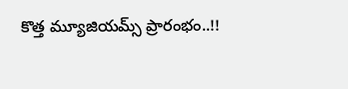కొత్త మ్యూజియమ్స్ ప్రారంభం..!!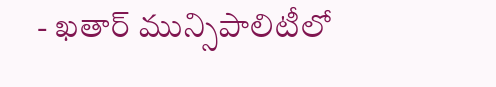- ఖతార్ మున్సిపాలిటీలో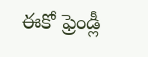ఈకో ఫ్రెండ్లీ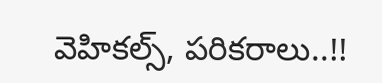వెహికల్స్, పరికరాలు..!!